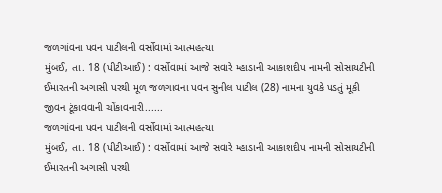જળગાંવના પવન પાટીલની વર્સોવામાં આત્મહત્યા
મુંબઈ, તા. 18 (પીટીઆઈ) : વર્સોવામાં આજે સવારે મ્હાડાની આકાશદીપ નામની સોસાયટીની ઈમારતની અગાસી પરથી મૂળ જળગાવના પવન સુનીલ પાટીલ (28) નામના યુવકે પડતું મૂકી જીવન ટૂંકાવવાની ચોંકાવનારી......
જળગાંવના પવન પાટીલની વર્સોવામાં આત્મહત્યા
મુંબઈ, તા. 18 (પીટીઆઈ) : વર્સોવામાં આજે સવારે મ્હાડાની આકાશદીપ નામની સોસાયટીની ઈમારતની અગાસી પરથી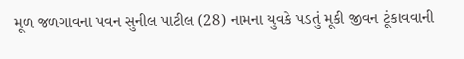મૂળ જળગાવના પવન સુનીલ પાટીલ (28) નામના યુવકે પડતું મૂકી જીવન ટૂંકાવવાની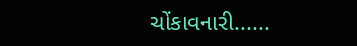ચોંકાવનારી......